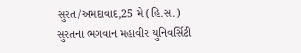સુરત/અમદાવાદ,25 મે (હિ.સ.) સુરતના ભગવાન મહાવીર યુનિવર્સિટી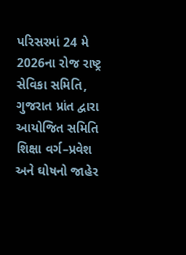પરિસરમાં 24 મે 2026ના રોજ રાષ્ટ્ર સેવિકા સમિતિ, ગુજરાત પ્રાંત દ્વારા આયોજિત સમિતિ શિક્ષા વર્ગ–પ્રવેશ અને ઘોષનો જાહેર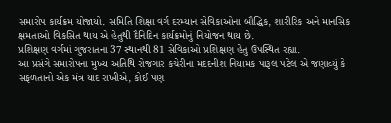સમારોપ કાર્યક્રમ યોજાયો. સમિતિ શિક્ષા વર્ગ દરમ્યાન સેવિકાઓના બૌદ્ધિક, શારીરિક અને માનસિક ક્ષમતાઓ વિકસિત થાય એ હેતુથી દૈનિદિન કાર્યક્રમોનું નિયોજન થાય છે.
પ્રશિક્ષણ વર્ગમાં ગુજરાતના 37 સ્થાનથી 81 સેવિકાઓ પ્રશિક્ષણ હેતુ ઉપસ્થિત રહ્યા.
આ પ્રસંગે સમારોપના મુખ્ય અતિથિ રોજગાર કચેરીના મદદનીશ નિયામક પારૂલ પટેલ એ જણાવ્યું કે સફળતાનો એક મંત્ર યાદ રાખીએ, કોઈ પણ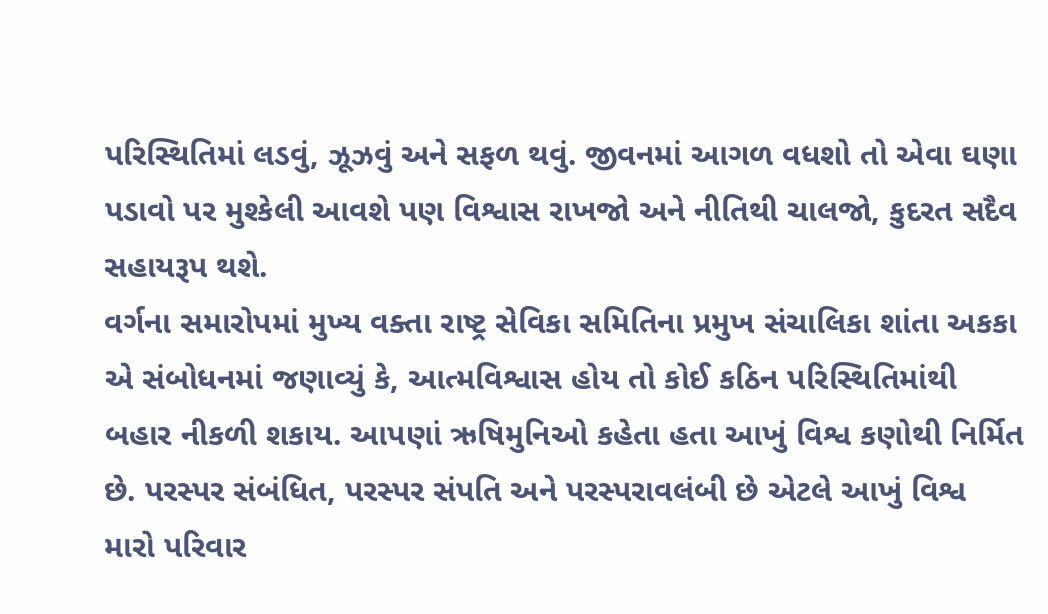પરિસ્થિતિમાં લડવું, ઝૂઝવું અને સફળ થવું. જીવનમાં આગળ વધશો તો એવા ઘણા પડાવો પર મુશ્કેલી આવશે પણ વિશ્વાસ રાખજો અને નીતિથી ચાલજો, કુદરત સદૈવ સહાયરૂપ થશે.
વર્ગના સમારોપમાં મુખ્ય વક્તા રાષ્ટ્ર સેવિકા સમિતિના પ્રમુખ સંચાલિકા શાંતા અકકા એ સંબોધનમાં જણાવ્યું કે, આત્મવિશ્વાસ હોય તો કોઈ કઠિન પરિસ્થિતિમાંથી બહાર નીકળી શકાય. આપણાં ઋષિમુનિઓ કહેતા હતા આખું વિશ્વ કણોથી નિર્મિત છે. પરસ્પર સંબંધિત, પરસ્પર સંપતિ અને પરસ્પરાવલંબી છે એટલે આખું વિશ્વ મારો પરિવાર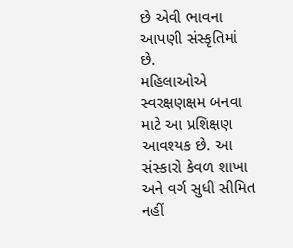છે એવી ભાવના આપણી સંસ્કૃતિમાં છે.
મહિલાઓએ સ્વરક્ષણક્ષમ બનવા માટે આ પ્રશિક્ષણ આવશ્યક છે. આ સંસ્કારો કેવળ શાખા અને વર્ગ સુધી સીમિત નહીં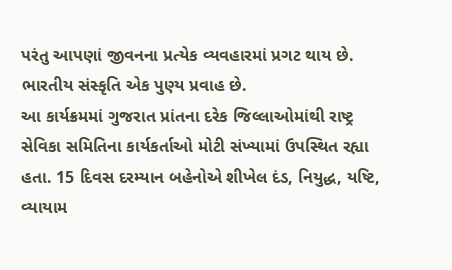પરંતુ આપણાં જીવનના પ્રત્યેક વ્યવહારમાં પ્રગટ થાય છે. ભારતીય સંસ્કૃતિ એક પુણ્ય પ્રવાહ છે.
આ કાર્યક્રમમાં ગુજરાત પ્રાંતના દરેક જિલ્લાઓમાંથી રાષ્ટ્ર સેવિકા સમિતિના કાર્યકર્તાઓ મોટી સંખ્યામાં ઉપસ્થિત રહ્યા હતા. 15 દિવસ દરમ્યાન બહેનોએ શીખેલ દંડ, નિયુદ્ધ, યષ્ટિ, વ્યાયામ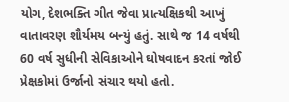યોગ, દેશભક્તિ ગીત જેવા પ્રાત્યક્ષિકથી આખું વાતાવરણ શૌર્યમય બન્યું હતું. સાથે જ 14 વર્ષથી 60 વર્ષ સુધીની સેવિકાઓને ઘોષવાદન કરતાં જોઈ પ્રેક્ષકોમાં ઉર્જાનો સંચાર થયો હતો.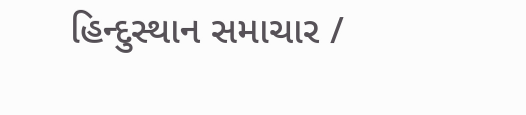હિન્દુસ્થાન સમાચાર /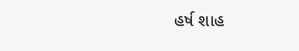હર્ષ શાહ